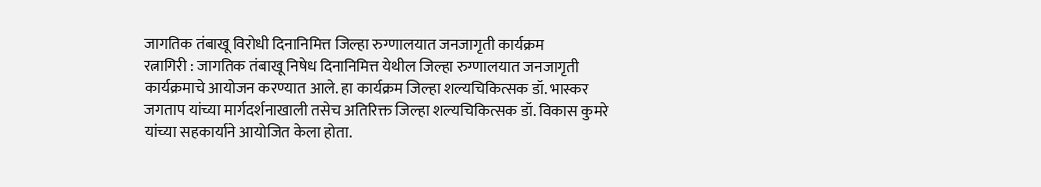जागतिक तंबाखू विरोधी दिनानिमित्त जिल्हा रुग्णालयात जनजागृती कार्यक्रम
रत्नागिरी : जागतिक तंबाखू निषेध दिनानिमित्त येथील जिल्हा रुग्णालयात जनजागृती कार्यक्रमाचे आयोजन करण्यात आले. हा कार्यक्रम जिल्हा शल्यचिकित्सक डॉ. भास्कर जगताप यांच्या मार्गदर्शनाखाली तसेच अतिरिक्त जिल्हा शल्यचिकित्सक डॉ. विकास कुमरे यांच्या सहकार्याने आयोजित केला होता.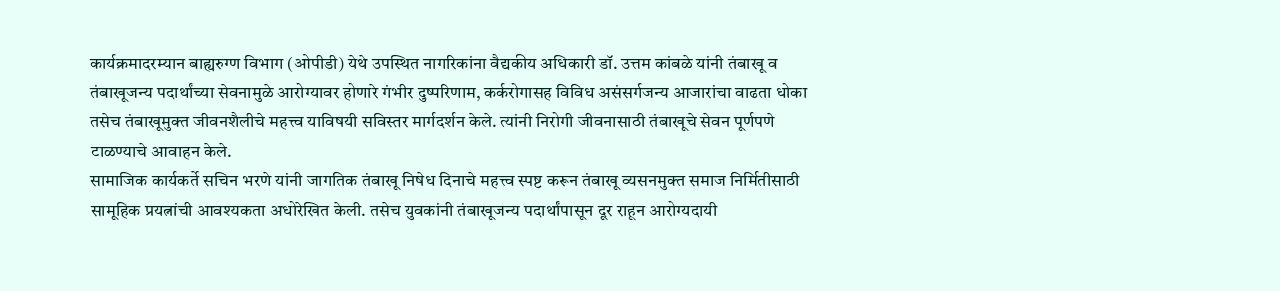कार्यक्रमादरम्यान बाह्यरुग्ण विभाग (ओपीडी) येथे उपस्थित नागरिकांना वैद्यकीय अधिकारी डॉ. उत्तम कांबळे यांनी तंबाखू व तंबाखूजन्य पदार्थांच्या सेवनामुळे आरोग्यावर होणारे गंभीर दुष्परिणाम, कर्करोगासह विविध असंसर्गजन्य आजारांचा वाढता धोका तसेच तंबाखूमुक्त जीवनशैलीचे महत्त्व याविषयी सविस्तर मार्गदर्शन केले. त्यांनी निरोगी जीवनासाठी तंबाखूचे सेवन पूर्णपणे टाळण्याचे आवाहन केले.
सामाजिक कार्यकर्ते सचिन भरणे यांनी जागतिक तंबाखू निषेध दिनाचे महत्त्व स्पष्ट करून तंबाखू व्यसनमुक्त समाज निर्मितीसाठी सामूहिक प्रयत्नांची आवश्यकता अधोरेखित केली. तसेच युवकांनी तंबाखूजन्य पदार्थांपासून दूर राहून आरोग्यदायी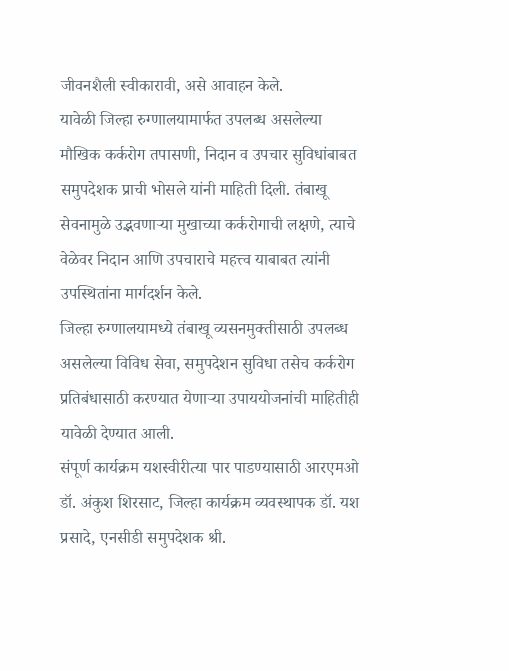जीवनशैली स्वीकारावी, असे आवाहन केले.
यावेळी जिल्हा रुग्णालयामार्फत उपलब्ध असलेल्या मौखिक कर्करोग तपासणी, निदान व उपचार सुविधांबाबत समुपदेशक प्राची भोसले यांनी माहिती दिली. तंबाखू सेवनामुळे उद्भवणाऱ्या मुखाच्या कर्करोगाची लक्षणे, त्याचे वेळेवर निदान आणि उपचाराचे महत्त्व याबाबत त्यांनी उपस्थितांना मार्गदर्शन केले.
जिल्हा रुग्णालयामध्ये तंबाखू व्यसनमुक्तीसाठी उपलब्ध असलेल्या विविध सेवा, समुपदेशन सुविधा तसेच कर्करोग प्रतिबंधासाठी करण्यात येणाऱ्या उपाययोजनांची माहितीही यावेळी देण्यात आली.
संपूर्ण कार्यक्रम यशस्वीरीत्या पार पाडण्यासाठी आरएमओ डॉ. अंकुश शिरसाट, जिल्हा कार्यक्रम व्यवस्थापक डॉ. यश प्रसादे, एनसीडी समुपदेशक श्री.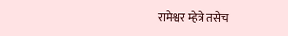रामेश्वर म्हेत्रे तसेच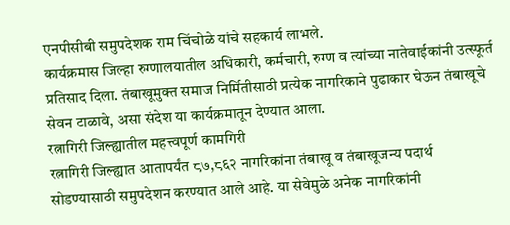एनपीसीबी समुपदेशक राम चिंचोळे यांचे सहकार्य लाभले.
कार्यक्रमास जिल्हा रुग्णालयातील अधिकारी, कर्मचारी, रुग्ण व त्यांच्या नातेवाईकांनी उत्स्फूर्त प्रतिसाद दिला. तंबाखूमुक्त समाज निर्मितीसाठी प्रत्येक नागरिकाने पुढाकार घेऊन तंबाखूचे सेवन टाळावे, असा संदेश या कार्यक्रमातून देण्यात आला.
रत्नागिरी जिल्ह्यातील महत्त्वपूर्ण कामगिरी
रत्नागिरी जिल्ह्यात आतापर्यंत ८७,८६२ नागरिकांना तंबाखू व तंबाखूजन्य पदार्थ सोडण्यासाठी समुपदेशन करण्यात आले आहे. या सेवेमुळे अनेक नागरिकांनी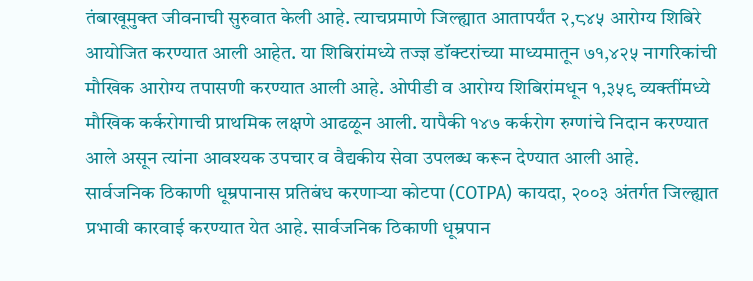तंबाखूमुक्त जीवनाची सुरुवात केली आहे. त्याचप्रमाणे जिल्ह्यात आतापर्यंत २,८४५ आरोग्य शिबिरे आयोजित करण्यात आली आहेत. या शिबिरांमध्ये तज्ज्ञ डॉक्टरांच्या माध्यमातून ७१,४२५ नागरिकांची मौखिक आरोग्य तपासणी करण्यात आली आहे. ओपीडी व आरोग्य शिबिरांमधून १,३५९ व्यक्तींमध्ये मौखिक कर्करोगाची प्राथमिक लक्षणे आढळून आली. यापैकी १४७ कर्करोग रुग्णांचे निदान करण्यात आले असून त्यांना आवश्यक उपचार व वैद्यकीय सेवा उपलब्ध करून देण्यात आली आहे.
सार्वजनिक ठिकाणी धूम्रपानास प्रतिबंध करणाऱ्या कोटपा (COTPA) कायदा, २००३ अंतर्गत जिल्ह्यात प्रभावी कारवाई करण्यात येत आहे. सार्वजनिक ठिकाणी धूम्रपान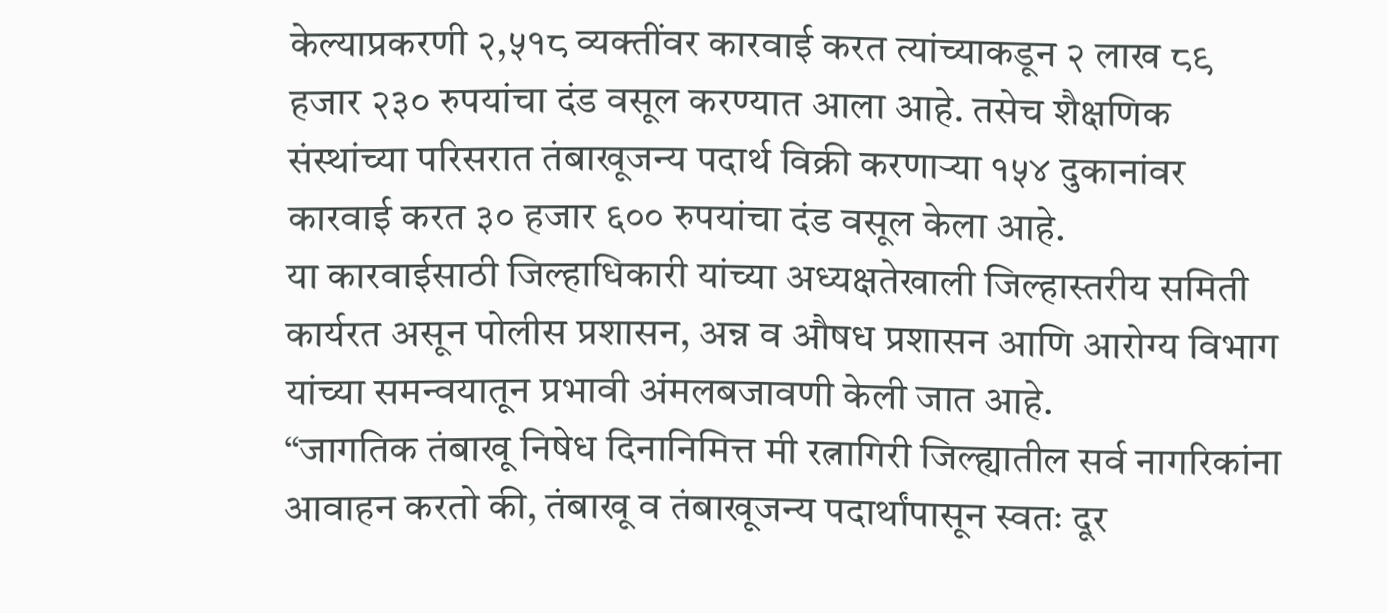केल्याप्रकरणी २,५१८ व्यक्तींवर कारवाई करत त्यांच्याकडून २ लाख ८९ हजार २३० रुपयांचा दंड वसूल करण्यात आला आहे. तसेच शैक्षणिक संस्थांच्या परिसरात तंबाखूजन्य पदार्थ विक्री करणाऱ्या १५४ दुकानांवर कारवाई करत ३० हजार ६०० रुपयांचा दंड वसूल केला आहे.
या कारवाईसाठी जिल्हाधिकारी यांच्या अध्यक्षतेखाली जिल्हास्तरीय समिती कार्यरत असून पोलीस प्रशासन, अन्न व औषध प्रशासन आणि आरोग्य विभाग यांच्या समन्वयातून प्रभावी अंमलबजावणी केली जात आहे.
“जागतिक तंबाखू निषेध दिनानिमित्त मी रत्नागिरी जिल्ह्यातील सर्व नागरिकांना आवाहन करतो की, तंबाखू व तंबाखूजन्य पदार्थांपासून स्वतः दूर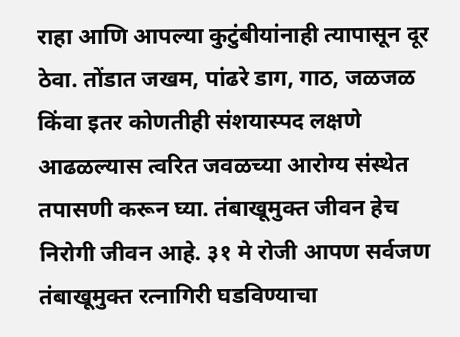राहा आणि आपल्या कुटुंबीयांनाही त्यापासून दूर ठेवा. तोंडात जखम, पांढरे डाग, गाठ, जळजळ किंवा इतर कोणतीही संशयास्पद लक्षणे आढळल्यास त्वरित जवळच्या आरोग्य संस्थेत तपासणी करून घ्या. तंबाखूमुक्त जीवन हेच निरोगी जीवन आहे. ३१ मे रोजी आपण सर्वजण तंबाखूमुक्त रत्नागिरी घडविण्याचा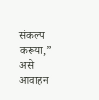संकल्प करूया,” असे आवाहन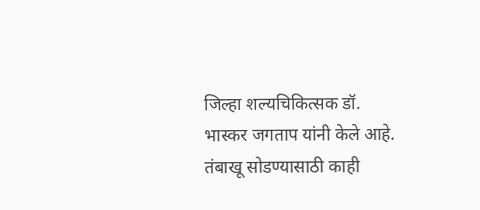जिल्हा शल्यचिकित्सक डॉ. भास्कर जगताप यांनी केले आहे.
तंबाखू सोडण्यासाठी काही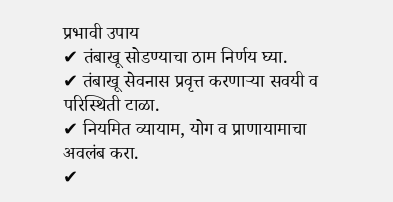प्रभावी उपाय
✔ तंबाखू सोडण्याचा ठाम निर्णय घ्या.
✔ तंबाखू सेवनास प्रवृत्त करणाऱ्या सवयी व परिस्थिती टाळा.
✔ नियमित व्यायाम, योग व प्राणायामाचा अवलंब करा.
✔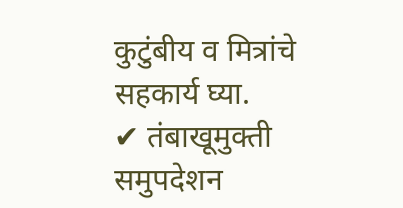कुटुंबीय व मित्रांचे सहकार्य घ्या.
✔ तंबाखूमुक्ती समुपदेशन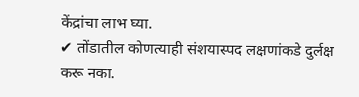केंद्रांचा लाभ घ्या.
✔ तोंडातील कोणत्याही संशयास्पद लक्षणांकडे दुर्लक्ष करू नका.